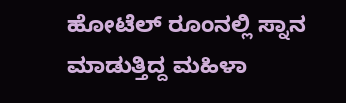ಹೋಟೆಲ್‌ ರೂಂನಲ್ಲಿ ಸ್ನಾನ ಮಾಡುತ್ತಿದ್ದ ಮಹಿಳಾ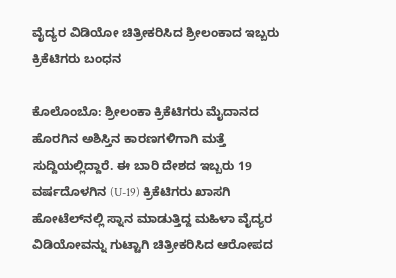ವೈದ್ಯರ ವಿಡಿಯೋ ಚಿತ್ರೀಕರಿಸಿದ ಶ್ರೀಲಂಕಾದ ಇಬ್ಬರು ಕ್ರಿಕೆಟಿಗರು ಬಂಧನ

ಕೊಲೊಂಬೊ: ಶ್ರೀಲಂಕಾ ಕ್ರಿಕೆಟಿಗರು ಮೈದಾನದ ಹೊರಗಿನ ಅಶಿಸ್ತಿನ ಕಾರಣಗಳಿಗಾಗಿ ಮತ್ತೆ ಸುದ್ದಿಯಲ್ಲಿದ್ದಾರೆ. ಈ ಬಾರಿ ದೇಶದ ಇಬ್ಬರು 19 ವರ್ಷದೊಳಗಿನ (U-19) ಕ್ರಿಕೆಟಿಗರು ಖಾಸಗಿ ಹೋಟೆಲ್‌ನಲ್ಲಿ ಸ್ನಾನ ಮಾಡುತ್ತಿದ್ದ ಮಹಿಳಾ ವೈದ್ಯರ ವಿಡಿಯೋವನ್ನು ಗುಟ್ಟಾಗಿ ಚಿತ್ರೀಕರಿಸಿದ ಆರೋಪದ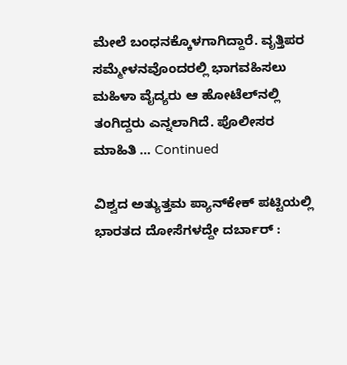ಮೇಲೆ ಬಂಧನಕ್ಕೊಳಗಾಗಿದ್ದಾರೆ. ವೃತ್ತಿಪರ ಸಮ್ಮೇಳನವೊಂದರಲ್ಲಿ ಭಾಗವಹಿಸಲು ಮಹಿಳಾ ವೈದ್ಯರು ಆ ಹೋಟೆಲ್‌ನಲ್ಲಿ ತಂಗಿದ್ದರು ಎನ್ನಲಾಗಿದೆ. ಪೊಲೀಸರ ಮಾಹಿತಿ … Continued

ವಿಶ್ವದ ಅತ್ಯುತ್ತಮ ಪ್ಯಾನ್‌ಕೇಕ್ ಪಟ್ಟಿಯಲ್ಲಿ ಭಾರತದ ದೋಸೆಗಳದ್ದೇ ದರ್ಬಾರ್ :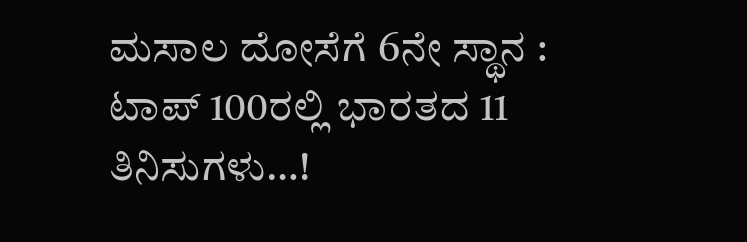ಮಸಾಲ ದೋಸೆಗೆ 6ನೇ ಸ್ಥಾನ : ಟಾಪ್ 100ರಲ್ಲಿ ಭಾರತದ 11 ತಿನಿಸುಗಳು…!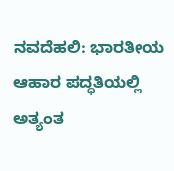ನವದೆಹಲಿ: ಭಾರತೀಯ ಆಹಾರ ಪದ್ಧತಿಯಲ್ಲಿ ಅತ್ಯಂತ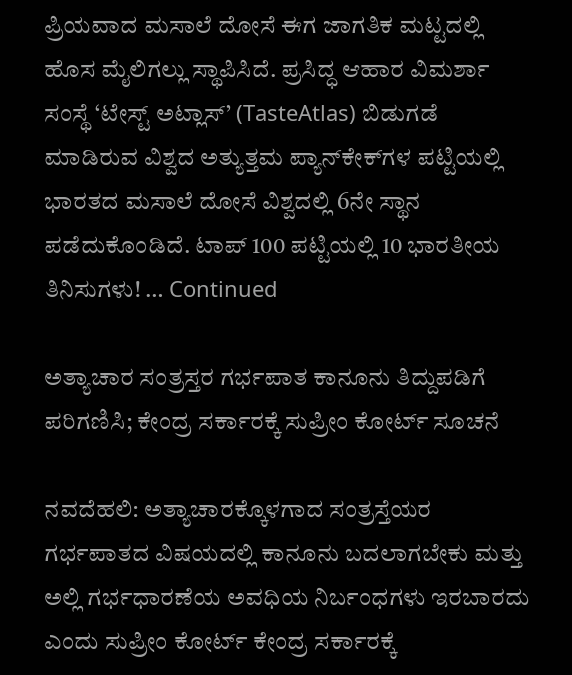ಪ್ರಿಯವಾದ ಮಸಾಲೆ ದೋಸೆ ಈಗ ಜಾಗತಿಕ ಮಟ್ಟದಲ್ಲಿ ಹೊಸ ಮೈಲಿಗಲ್ಲು ಸ್ಥಾಪಿಸಿದೆ. ಪ್ರಸಿದ್ಧ ಆಹಾರ ವಿಮರ್ಶಾ ಸಂಸ್ಥೆ ‘ಟೇಸ್ಟ್ ಅಟ್ಲಾಸ್’ (TasteAtlas) ಬಿಡುಗಡೆ ಮಾಡಿರುವ ವಿಶ್ವದ ಅತ್ಯುತ್ತಮ ಪ್ಯಾನ್‌ಕೇಕ್‌ಗಳ ಪಟ್ಟಿಯಲ್ಲಿ ಭಾರತದ ಮಸಾಲೆ ದೋಸೆ ವಿಶ್ವದಲ್ಲಿ 6ನೇ ಸ್ಥಾನ ಪಡೆದುಕೊಂಡಿದೆ. ಟಾಪ್ 100 ಪಟ್ಟಿಯಲ್ಲಿ 10 ಭಾರತೀಯ ತಿನಿಸುಗಳು! … Continued

ಅತ್ಯಾಚಾರ ಸಂತ್ರಸ್ತರ ಗರ್ಭಪಾತ ಕಾನೂನು ತಿದ್ದುಪಡಿಗೆ ಪರಿಗಣಿಸಿ; ಕೇಂದ್ರ ಸರ್ಕಾರಕ್ಕೆ ಸುಪ್ರೀಂ ಕೋರ್ಟ್ ಸೂಚನೆ

ನವದೆಹಲಿ: ಅತ್ಯಾಚಾರಕ್ಕೊಳಗಾದ ಸಂತ್ರಸ್ತೆಯರ ಗರ್ಭಪಾತದ ವಿಷಯದಲ್ಲಿ ಕಾನೂನು ಬದಲಾಗಬೇಕು ಮತ್ತು ಅಲ್ಲಿ ಗರ್ಭಧಾರಣೆಯ ಅವಧಿಯ ನಿರ್ಬಂಧಗಳು ಇರಬಾರದು ಎಂದು ಸುಪ್ರೀಂ ಕೋರ್ಟ್ ಕೇಂದ್ರ ಸರ್ಕಾರಕ್ಕೆ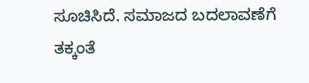ಸೂಚಿಸಿದೆ. ಸಮಾಜದ ಬದಲಾವಣೆಗೆ ತಕ್ಕಂತೆ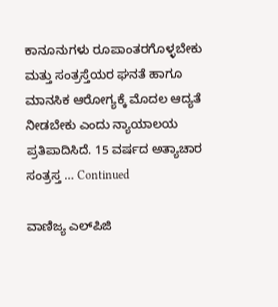ಕಾನೂನುಗಳು ರೂಪಾಂತರಗೊಳ್ಳಬೇಕು ಮತ್ತು ಸಂತ್ರಸ್ತೆಯರ ಘನತೆ ಹಾಗೂ ಮಾನಸಿಕ ಆರೋಗ್ಯಕ್ಕೆ ಮೊದಲ ಆದ್ಯತೆ ನೀಡಬೇಕು ಎಂದು ನ್ಯಾಯಾಲಯ ಪ್ರತಿಪಾದಿಸಿದೆ. 15 ವರ್ಷದ ಅತ್ಯಾಚಾರ ಸಂತ್ರಸ್ತ … Continued

ವಾಣಿಜ್ಯ ಎಲ್‌ಪಿಜಿ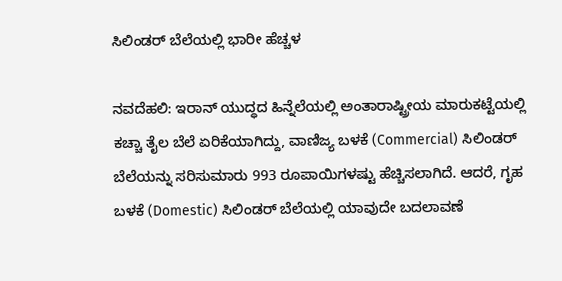ಸಿಲಿಂಡರ್‌ ಬೆಲೆಯಲ್ಲಿ ಭಾರೀ ಹೆಚ್ಚಳ

ನವದೆಹಲಿ: ಇರಾನ್ ಯುದ್ಧದ ಹಿನ್ನೆಲೆಯಲ್ಲಿ ಅಂತಾರಾಷ್ಟ್ರೀಯ ಮಾರುಕಟ್ಟೆಯಲ್ಲಿ ಕಚ್ಚಾ ತೈಲ ಬೆಲೆ ಏರಿಕೆಯಾಗಿದ್ದು, ವಾಣಿಜ್ಯ ಬಳಕೆ (Commercial) ಸಿಲಿಂಡರ್ ಬೆಲೆಯನ್ನು ಸರಿಸುಮಾರು 993 ರೂಪಾಯಿಗಳಷ್ಟು ಹೆಚ್ಚಿಸಲಾಗಿದೆ. ಆದರೆ, ಗೃಹ ಬಳಕೆ (Domestic) ಸಿಲಿಂಡರ್ ಬೆಲೆಯಲ್ಲಿ ಯಾವುದೇ ಬದಲಾವಣೆ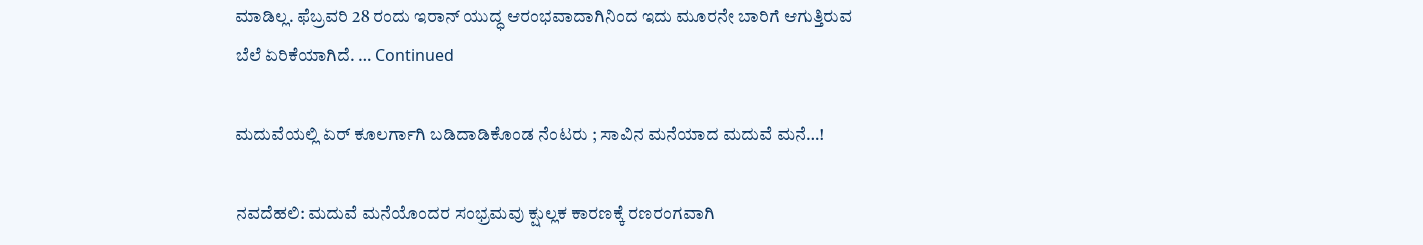ಮಾಡಿಲ್ಲ. ಫೆಬ್ರವರಿ 28 ರಂದು ಇರಾನ್ ಯುದ್ಧ ಆರಂಭವಾದಾಗಿನಿಂದ ಇದು ಮೂರನೇ ಬಾರಿಗೆ ಆಗುತ್ತಿರುವ ಬೆಲೆ ಏರಿಕೆಯಾಗಿದೆ. … Continued

ಮದುವೆಯಲ್ಲಿ ಏರ್‌ ಕೂಲರ್ಗಾಗಿ ಬಡಿದಾಡಿಕೊಂಡ ನೆಂಟರು ; ಸಾವಿನ ಮನೆಯಾದ ಮದುವೆ ಮನೆ…!

ನವದೆಹಲಿ: ಮದುವೆ ಮನೆಯೊಂದರ ಸಂಭ್ರಮವು ಕ್ಷುಲ್ಲಕ ಕಾರಣಕ್ಕೆ ರಣರಂಗವಾಗಿ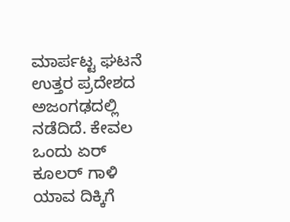ಮಾರ್ಪಟ್ಟ ಘಟನೆ ಉತ್ತರ ಪ್ರದೇಶದ ಅಜಂಗಢದಲ್ಲಿ ನಡೆದಿದೆ. ಕೇವಲ ಒಂದು ಏರ್ ಕೂಲರ್ ಗಾಳಿ ಯಾವ ದಿಕ್ಕಿಗೆ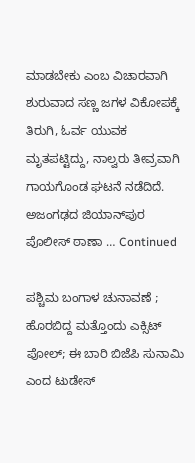ಮಾಡಬೇಕು ಎಂಬ ವಿಚಾರವಾಗಿ ಶುರುವಾದ ಸಣ್ಣ ಜಗಳ ವಿಕೋಪಕ್ಕೆ ತಿರುಗಿ, ಓರ್ವ ಯುವಕ ಮೃತಪಟ್ಟಿದ್ದು, ನಾಲ್ವರು ತೀವ್ರವಾಗಿ ಗಾಯಗೊಂಡ ಘಟನೆ ನಡೆದಿದೆ. ಅಜಂಗಢದ ಜಿಯಾನ್‌ಪುರ ಪೊಲೀಸ್ ಠಾಣಾ … Continued

ಪಶ್ಚಿಮ ಬಂಗಾಳ ಚುನಾವಣೆ ; ಹೊರಬಿದ್ದ ಮತ್ತೊಂದು ಎಕ್ಸಿಟ್‌ ಪೋಲ್‌; ಈ ಬಾರಿ ಬಿಜೆಪಿ ಸುನಾಮಿ ಎಂದ ಟುಡೇಸ್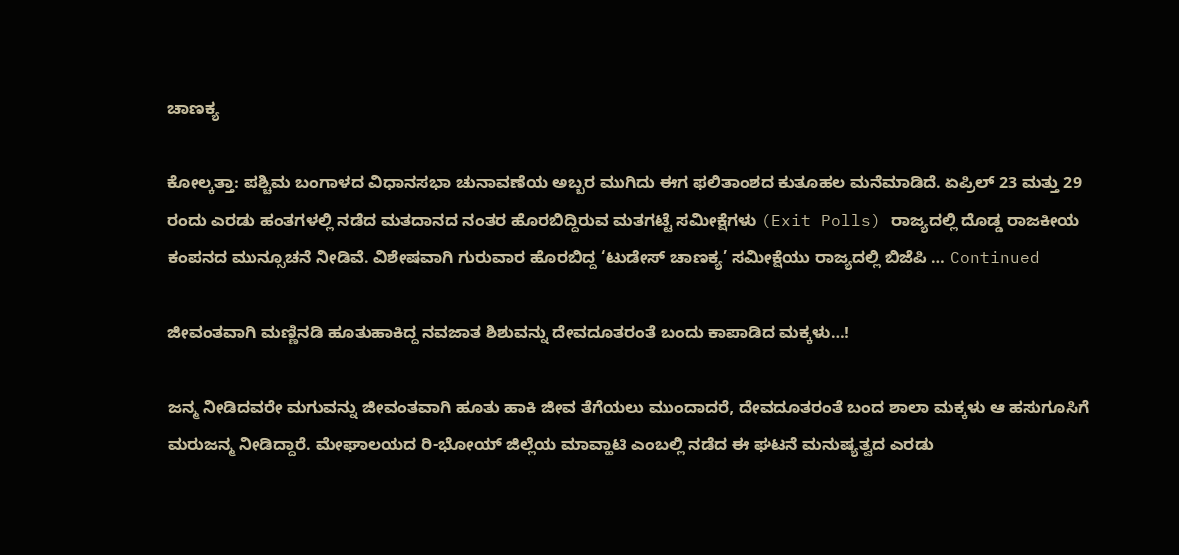ಚಾಣಕ್ಯ

ಕೋಲ್ಕತ್ತಾ: ಪಶ್ಚಿಮ ಬಂಗಾಳದ ವಿಧಾನಸಭಾ ಚುನಾವಣೆಯ ಅಬ್ಬರ ಮುಗಿದು ಈಗ ಫಲಿತಾಂಶದ ಕುತೂಹಲ ಮನೆಮಾಡಿದೆ. ಏಪ್ರಿಲ್ 23 ಮತ್ತು 29 ರಂದು ಎರಡು ಹಂತಗಳಲ್ಲಿ ನಡೆದ ಮತದಾನದ ನಂತರ ಹೊರಬಿದ್ದಿರುವ ಮತಗಟ್ಟೆ ಸಮೀಕ್ಷೆಗಳು (Exit Polls) ರಾಜ್ಯದಲ್ಲಿ ದೊಡ್ಡ ರಾಜಕೀಯ ಕಂಪನದ ಮುನ್ಸೂಚನೆ ನೀಡಿವೆ. ವಿಶೇಷವಾಗಿ ಗುರುವಾರ ಹೊರಬಿದ್ದ ‘ಟುಡೇಸ್ ಚಾಣಕ್ಯ’ ಸಮೀಕ್ಷೆಯು ರಾಜ್ಯದಲ್ಲಿ ಬಿಜೆಪಿ … Continued

ಜೀವಂತವಾಗಿ ಮಣ್ಣಿನಡಿ ಹೂತುಹಾಕಿದ್ದ ನವಜಾತ ಶಿಶುವನ್ನು ದೇವದೂತರಂತೆ ಬಂದು ಕಾಪಾಡಿದ ಮಕ್ಕಳು…!

ಜನ್ಮ ನೀಡಿದವರೇ ಮಗುವನ್ನು ಜೀವಂತವಾಗಿ ಹೂತು ಹಾಕಿ ಜೀವ ತೆಗೆಯಲು ಮುಂದಾದರೆ, ದೇವದೂತರಂತೆ ಬಂದ ಶಾಲಾ ಮಕ್ಕಳು ಆ ಹಸುಗೂಸಿಗೆ ಮರುಜನ್ಮ ನೀಡಿದ್ದಾರೆ. ಮೇಘಾಲಯದ ರಿ-ಭೋಯ್ ಜಿಲ್ಲೆಯ ಮಾವ್ಹಾಟಿ ಎಂಬಲ್ಲಿ ನಡೆದ ಈ ಘಟನೆ ಮನುಷ್ಯತ್ವದ ಎರಡು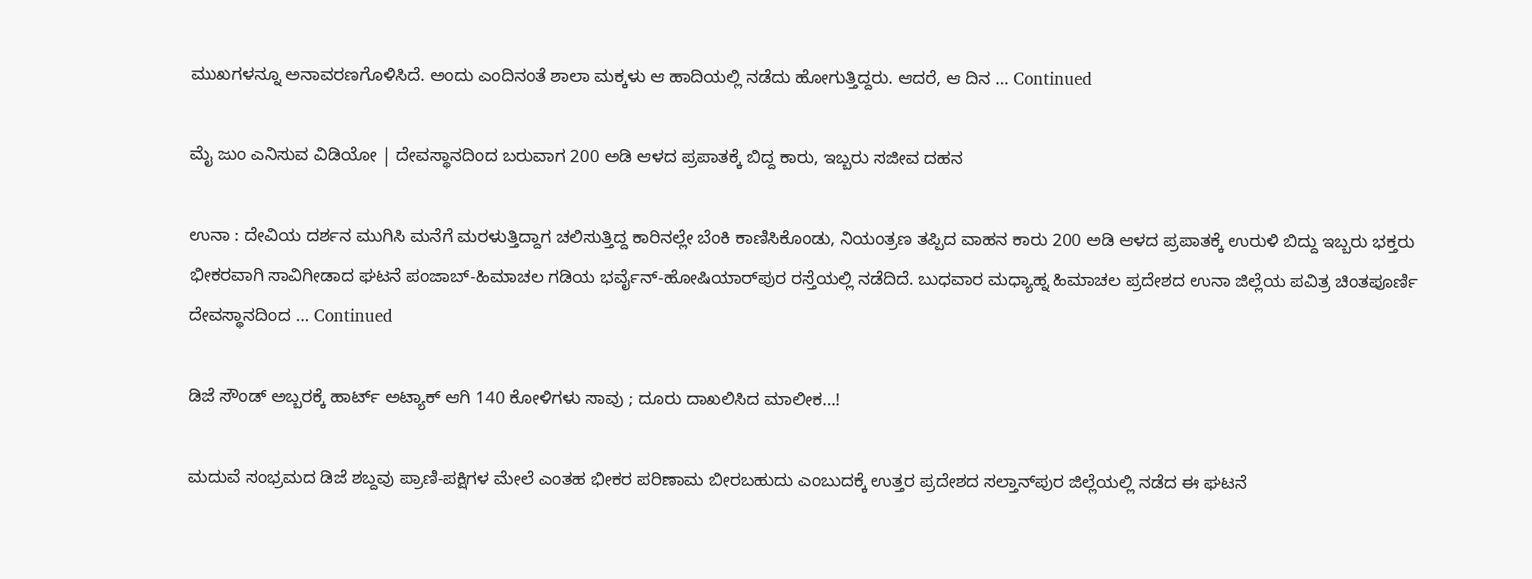ಮುಖಗಳನ್ನೂ ಅನಾವರಣಗೊಳಿಸಿದೆ. ಅಂದು ಎಂದಿನಂತೆ ಶಾಲಾ ಮಕ್ಕಳು ಆ ಹಾದಿಯಲ್ಲಿ ನಡೆದು ಹೋಗುತ್ತಿದ್ದರು. ಆದರೆ, ಆ ದಿನ … Continued

ಮೈ ಜುಂ ಎನಿಸುವ ವಿಡಿಯೋ | ದೇವಸ್ಥಾನದಿಂದ ಬರುವಾಗ 200 ಅಡಿ ಆಳದ ಪ್ರಪಾತಕ್ಕೆ ಬಿದ್ದ ಕಾರು, ಇಬ್ಬರು ಸಜೀವ ದಹನ

ಉನಾ : ದೇವಿಯ ದರ್ಶನ ಮುಗಿಸಿ ಮನೆಗೆ ಮರಳುತ್ತಿದ್ದಾಗ ಚಲಿಸುತ್ತಿದ್ದ ಕಾರಿನಲ್ಲೇ ಬೆಂಕಿ ಕಾಣಿಸಿಕೊಂಡು, ನಿಯಂತ್ರಣ ತಪ್ಪಿದ ವಾಹನ ಕಾರು 200 ಅಡಿ ಆಳದ ಪ್ರಪಾತಕ್ಕೆ ಉರುಳಿ ಬಿದ್ದು ಇಬ್ಬರು ಭಕ್ತರು ಭೀಕರವಾಗಿ ಸಾವಿಗೀಡಾದ ಘಟನೆ ಪಂಜಾಬ್-ಹಿಮಾಚಲ ಗಡಿಯ ಭರ್ವೈನ್-ಹೋಷಿಯಾರ್‌ಪುರ ರಸ್ತೆಯಲ್ಲಿ ನಡೆದಿದೆ. ಬುಧವಾರ ಮಧ್ಯಾಹ್ನ ಹಿಮಾಚಲ ಪ್ರದೇಶದ ಉನಾ ಜಿಲ್ಲೆಯ ಪವಿತ್ರ ಚಿಂತಪೂರ್ಣಿ ದೇವಸ್ಥಾನದಿಂದ … Continued

ಡಿಜೆ ಸೌಂಡ್ ಅಬ್ಬರಕ್ಕೆ ಹಾರ್ಟ್ ಅಟ್ಯಾಕ್ ಆಗಿ 140 ಕೋಳಿಗಳು ಸಾವು ; ದೂರು ದಾಖಲಿಸಿದ ಮಾಲೀಕ…!

ಮದುವೆ ಸಂಭ್ರಮದ ಡಿಜೆ ಶಬ್ದವು ಪ್ರಾಣಿ-ಪಕ್ಷಿಗಳ ಮೇಲೆ ಎಂತಹ ಭೀಕರ ಪರಿಣಾಮ ಬೀರಬಹುದು ಎಂಬುದಕ್ಕೆ ಉತ್ತರ ಪ್ರದೇಶದ ಸಲ್ತಾನ್‌ಪುರ ಜಿಲ್ಲೆಯಲ್ಲಿ ನಡೆದ ಈ ಘಟನೆ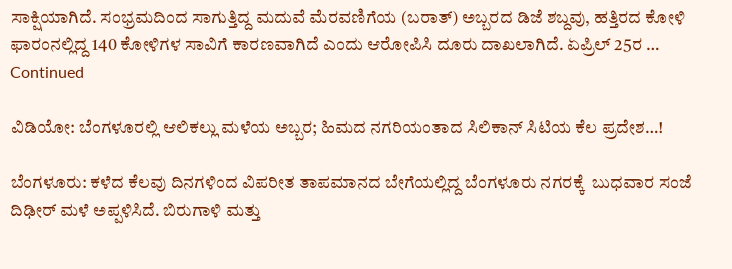ಸಾಕ್ಷಿಯಾಗಿದೆ. ಸಂಭ್ರಮದಿಂದ ಸಾಗುತ್ತಿದ್ದ ಮದುವೆ ಮೆರವಣಿಗೆಯ (ಬರಾತ್) ಅಬ್ಬರದ ಡಿಜೆ ಶಬ್ದವು, ಹತ್ತಿರದ ಕೋಳಿ ಫಾರಂನಲ್ಲಿದ್ದ 140 ಕೋಳಿಗಳ ಸಾವಿಗೆ ಕಾರಣವಾಗಿದೆ ಎಂದು ಆರೋಪಿಸಿ ದೂರು ದಾಖಲಾಗಿದೆ. ಏಪ್ರಿಲ್ 25ರ … Continued

ವಿಡಿಯೋ: ಬೆಂಗಳೂರಲ್ಲಿ ಆಲಿಕಲ್ಲು ಮಳೆಯ ಅಬ್ಬರ; ಹಿಮದ ನಗರಿಯಂತಾದ ಸಿಲಿಕಾನ್ ಸಿಟಿಯ ಕೆಲ ಪ್ರದೇಶ…!

ಬೆಂಗಳೂರು: ಕಳೆದ ಕೆಲವು ದಿನಗಳಿಂದ ವಿಪರೀತ ತಾಪಮಾನದ ಬೇಗೆಯಲ್ಲಿದ್ದ ಬೆಂಗಳೂರು ನಗರಕ್ಕೆ  ಬುಧವಾರ ಸಂಜೆ ದಿಢೀರ್ ಮಳೆ ಅಪ್ಪಳಿಸಿದೆ. ಬಿರುಗಾಳಿ ಮತ್ತು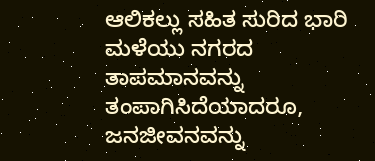ಆಲಿಕಲ್ಲು ಸಹಿತ ಸುರಿದ ಭಾರಿ ಮಳೆಯು ನಗರದ ತಾಪಮಾನವನ್ನು ತಂಪಾಗಿಸಿದೆಯಾದರೂ, ಜನಜೀವನವನ್ನು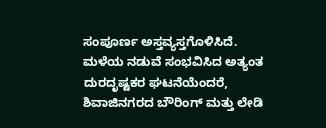ಸಂಪೂರ್ಣ ಅಸ್ತವ್ಯಸ್ತಗೊಳಿಸಿದೆ. ಮಳೆಯ ನಡುವೆ ಸಂಭವಿಸಿದ ಅತ್ಯಂತ ದುರದೃಷ್ಟಕರ ಘಟನೆಯೆಂದರೆ, ಶಿವಾಜಿನಗರದ ಬೌರಿಂಗ್ ಮತ್ತು ಲೇಡಿ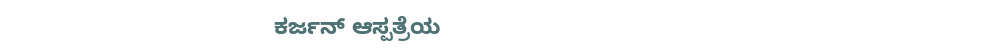ಕರ್ಜನ್ ಆಸ್ಪತ್ರೆಯ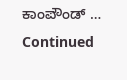ಕಾಂಪೌಂಡ್ … Continued